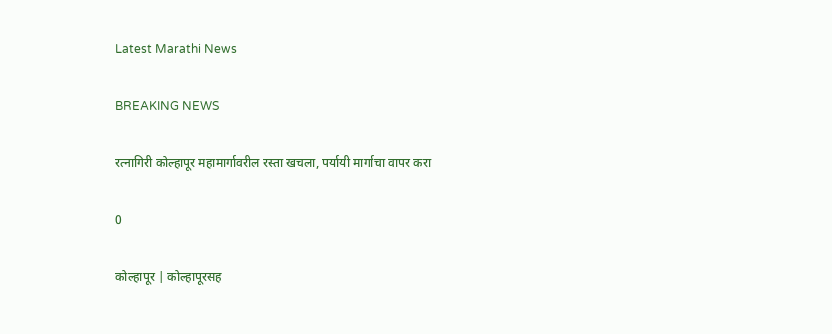Latest Marathi News

BREAKING NEWS

रत्नागिरी कोल्हापूर महामार्गावरील रस्ता खचला, पर्यायी मार्गाचा वापर करा

0

कोल्हापूर | कोल्हापूरसह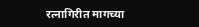रत्नागिरीत मागच्या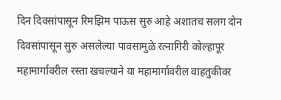दिन दिवसांपासून रिमझिम पाऊस सुरु आहे अशातच सलग दोन दिवसांपासून सुरु असलेल्या पावसामुळे रत्नागिरी कोल्हापूर महामार्गावरील रस्ता खचल्याने या महामार्गावरील वाहतुकीवर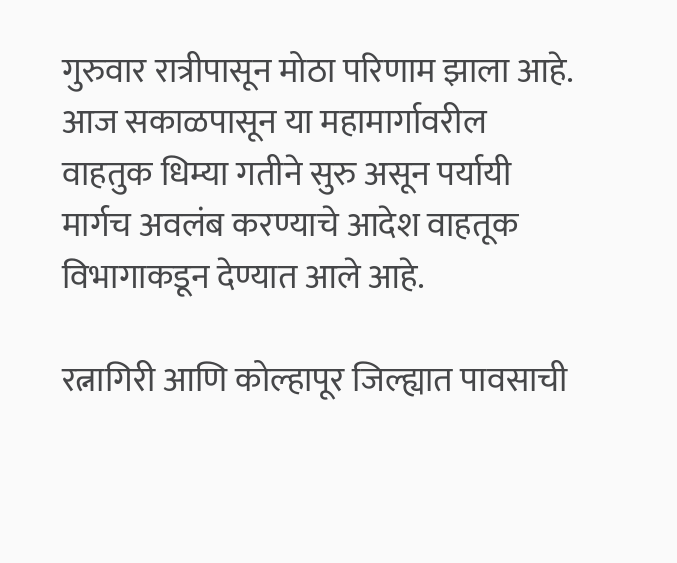गुरुवार रात्रीपासून मोठा परिणाम झाला आहे. आज सकाळपासून या महामार्गावरील वाहतुक धिम्या गतीने सुरु असून पर्यायी मार्गच अवलंब करण्याचे आदेश वाहतूक विभागाकडून देण्यात आले आहे.

रत्नागिरी आणि कोल्हापूर जिल्ह्यात पावसाची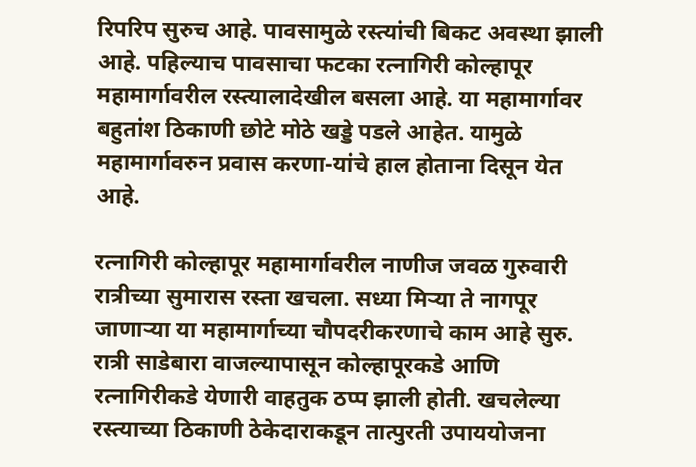रिपरिप सुरुच आहे. पावसामुळे रस्त्यांची बिकट अवस्था झाली आहे. पहिल्याच पावसाचा फटका रत्नागिरी कोल्हापूर महामार्गावरील रस्त्यालादेखील बसला आहे. या महामार्गावर बहुतांश ठिकाणी छोटे मोठे खड्डे पडले आहेत. यामुळे महामार्गावरुन प्रवास करणा-यांचे हाल होताना दिसून येत आहे.

रत्नागिरी कोल्हापूर महामार्गावरील नाणीज जवळ गुरुवारी रात्रीच्या सुमारास रस्ता खचला. सध्या मिऱ्या ते नागपूर जाणाऱ्या या महामार्गाच्या चौपदरीकरणाचे काम आहे सुरु. रात्री साडेबारा वाजल्यापासून कोल्हापूरकडे आणि रत्नागिरीकडे येणारी वाहतुक ठप्प झाली होती. खचलेल्या रस्त्याच्या ठिकाणी ठेकेदाराकडून तात्पुरती उपाययोजना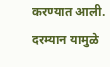करण्यात आली. दरम्यान यामुळे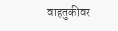वाहतुकीवर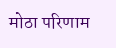मोठा परिणाम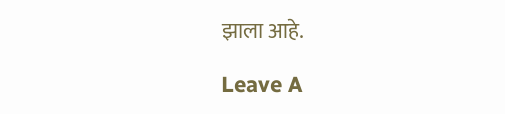झाला आहे.

Leave A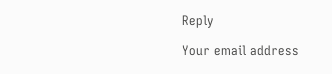Reply

Your email address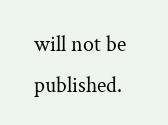will not be published.